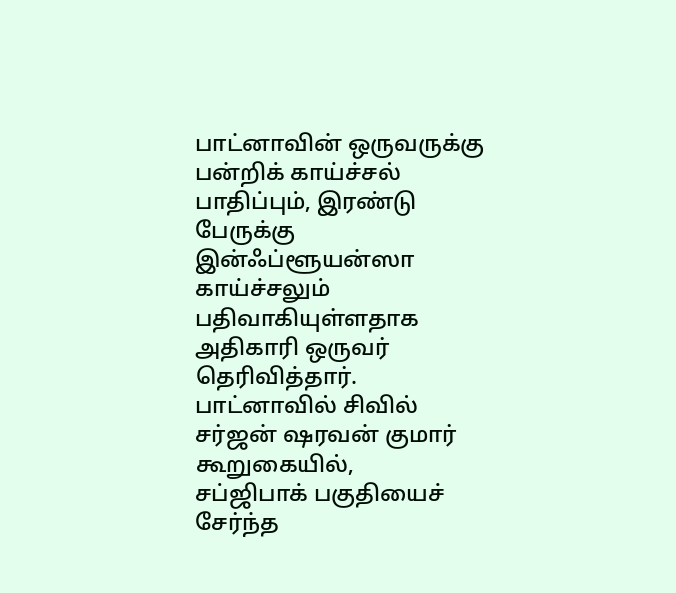பாட்னாவின் ஒருவருக்கு பன்றிக் காய்ச்சல் பாதிப்பும், இரண்டு பேருக்கு இன்ஃப்ளூயன்ஸா காய்ச்சலும் பதிவாகியுள்ளதாக அதிகாரி ஒருவர் தெரிவித்தார்.
பாட்னாவில் சிவில் சர்ஜன் ஷரவன் குமார் கூறுகையில்,
சப்ஜிபாக் பகுதியைச் சேர்ந்த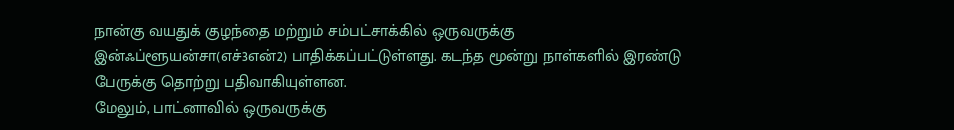நான்கு வயதுக் குழந்தை மற்றும் சம்பட்சாக்கில் ஒருவருக்கு இன்ஃப்ளூயன்சா(எச்3என்2) பாதிக்கப்பட்டுள்ளது. கடந்த மூன்று நாள்களில் இரண்டு பேருக்கு தொற்று பதிவாகியுள்ளன.
மேலும், பாட்னாவில் ஒருவருக்கு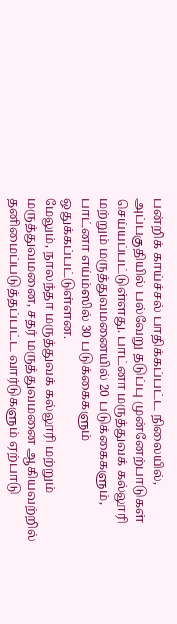பன்றிக் காய்ச்சல் பாதிக்கப்பட்ட நிலையில், அப்பகுதியில் பல்வேறு தடுப்பு முன்னேற்பாடுகள் செய்யப்பட்டுள்ளது. பாட்னா மருத்துவக் கல்லூரி மற்றும் மருத்துவமனையில் 20 படுக்கைகளும், பாட்னா எய்ம்ஸில் 30 படுக்கைகளும் ஒதுக்கப்பட்டுள்ளன.
மேலும், நாலந்தா மருத்துவக் கல்லூரி மற்றும் மருத்துவமனை, சதர் மருத்துவமனை ஆகியவற்றில் தனிமைப்படுத்தப்பட்ட வார்டுகளும் ஏற்பாடு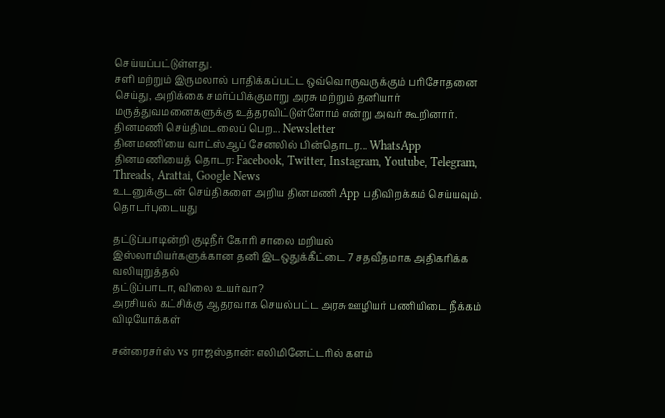செய்யப்பட்டுள்ளது.
சளி மற்றும் இருமலால் பாதிக்கப்பட்ட ஒவ்வொருவருக்கும் பரிசோதனை செய்து, அறிக்கை சமர்ப்பிக்குமாறு அரசு மற்றும் தனியார் மருத்துவமனைகளுக்கு உத்தரவிட்டுள்ளோம் என்று அவர் கூறினார்.
தினமணி செய்திமடலைப் பெற... Newsletter
தினமணி'யை வாட்ஸ்ஆப் சேனலில் பின்தொடர... WhatsApp
தினமணியைத் தொடர: Facebook, Twitter, Instagram, Youtube, Telegram, Threads, Arattai, Google News
உடனுக்குடன் செய்திகளை அறிய தினமணி App பதிவிறக்கம் செய்யவும்.
தொடர்புடையது

தட்டுப்பாடின்றி குடிநீர் கோரி சாலை மறியல்
இஸ்லாமியர்களுக்கான தனி இடஒதுக்கீட்டை 7 சதவீதமாக அதிகரிக்க வலியுறுத்தல்
தட்டுப்பாடா, விலை உயர்வா?
அரசியல் கட்சிக்கு ஆதரவாக செயல்பட்ட அரசு ஊழியர் பணியிடை நீக்கம்
விடியோக்கள்

சன்ரைசர்ஸ் vs ராஜஸ்தான்: எலிமினேட்டரில் களம்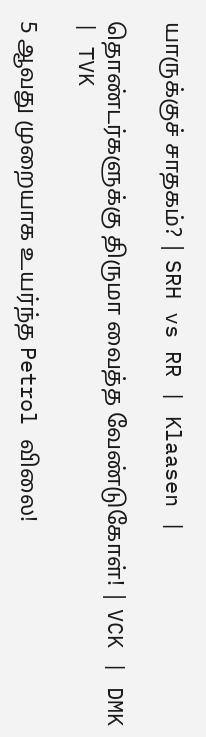யாருக்குச் சாதகம்? | SRH vs RR | Klaasen |

தொண்டர்களுக்கு திருமா வைத்த வேண்டுகோள்! | VCK | DMK | TVK

5 ஆவது முறையாக உயர்ந்த Petrol விலை!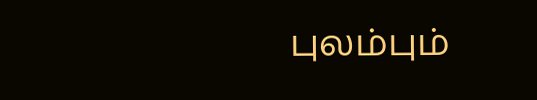புலம்பும்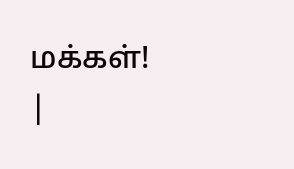மக்கள்! |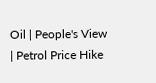Oil | People's View | Petrol Price Hike